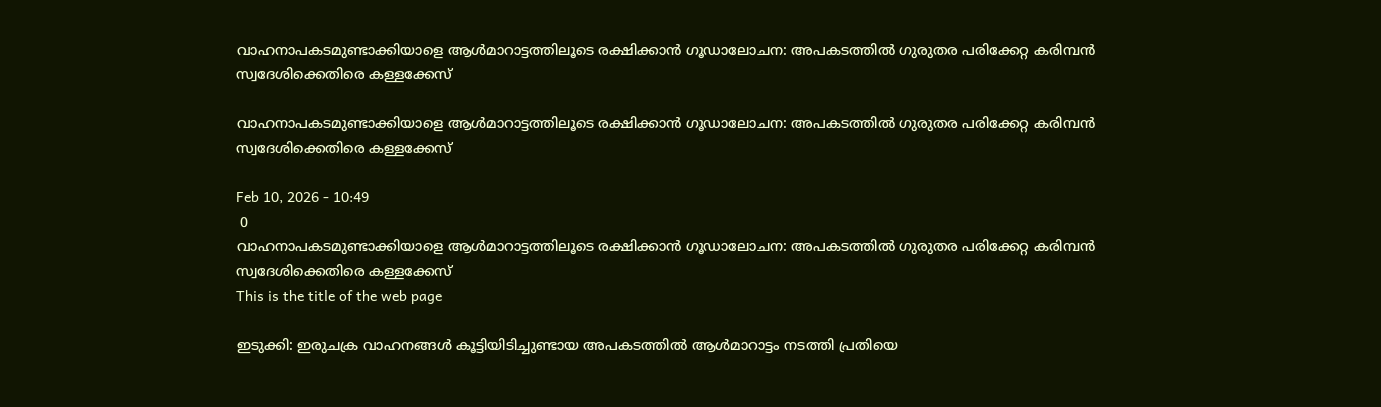വാഹനാപകടമുണ്ടാക്കിയാളെ ആള്‍മാറാട്ടത്തിലൂടെ രക്ഷിക്കാന്‍ ഗൂഡാലോചന: അപകടത്തില്‍ ഗുരുതര പരിക്കേറ്റ കരിമ്പന്‍ സ്വദേശിക്കെതിരെ കള്ളക്കേസ്

വാഹനാപകടമുണ്ടാക്കിയാളെ ആള്‍മാറാട്ടത്തിലൂടെ രക്ഷിക്കാന്‍ ഗൂഡാലോചന: അപകടത്തില്‍ ഗുരുതര പരിക്കേറ്റ കരിമ്പന്‍ സ്വദേശിക്കെതിരെ കള്ളക്കേസ്

Feb 10, 2026 - 10:49
 0
വാഹനാപകടമുണ്ടാക്കിയാളെ ആള്‍മാറാട്ടത്തിലൂടെ രക്ഷിക്കാന്‍ ഗൂഡാലോചന: അപകടത്തില്‍ ഗുരുതര പരിക്കേറ്റ കരിമ്പന്‍ സ്വദേശിക്കെതിരെ കള്ളക്കേസ്
This is the title of the web page

ഇടുക്കി: ഇരുചക്ര വാഹനങ്ങള്‍ കൂട്ടിയിടിച്ചുണ്ടായ അപകടത്തില്‍ ആള്‍മാറാട്ടം നടത്തി പ്രതിയെ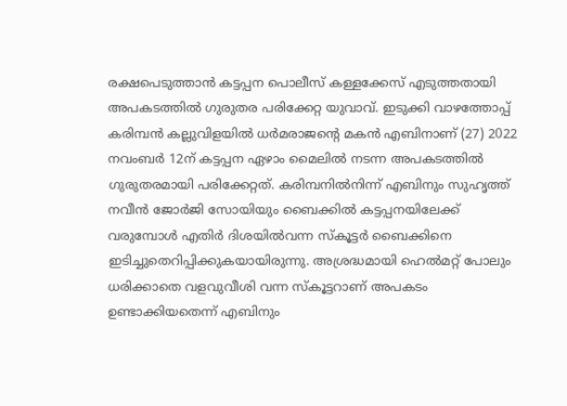രക്ഷപെടുത്താന്‍ കട്ടപ്പന പൊലീസ് കള്ളക്കേസ് എടുത്തതായി അപകടത്തില്‍ ഗുരുതര പരിക്കേറ്റ യുവാവ്. ഇടുക്കി വാഴത്തോപ്പ് കരിമ്പന്‍ കല്ലുവിളയില്‍ ധര്‍മരാജന്റെ മകന്‍ എബിനാണ് (27) 2022 നവംബര്‍ 12ന് കട്ടപ്പന ഏഴാം മൈലില്‍ നടന്ന അപകടത്തില്‍ ഗുരുതരമായി പരിക്കേറ്റത്. കരിമ്പനില്‍നിന്ന് എബിനും സുഹൃത്ത് നവീന്‍ ജോര്‍ജി സോയിയും ബൈക്കില്‍ കട്ടപ്പനയിലേക്ക് വരുമ്പോള്‍ എതിര്‍ ദിശയില്‍വന്ന സ്‌കൂട്ടര്‍ ബൈക്കിനെ ഇടിച്ചുതെറിപ്പിക്കുകയായിരുന്നു. അശ്രദ്ധമായി ഹെല്‍മറ്റ് പോലും ധരിക്കാതെ വളവുവീശി വന്ന സ്‌കൂട്ടറാണ് അപകടം ഉണ്ടാക്കിയതെന്ന് എബിനും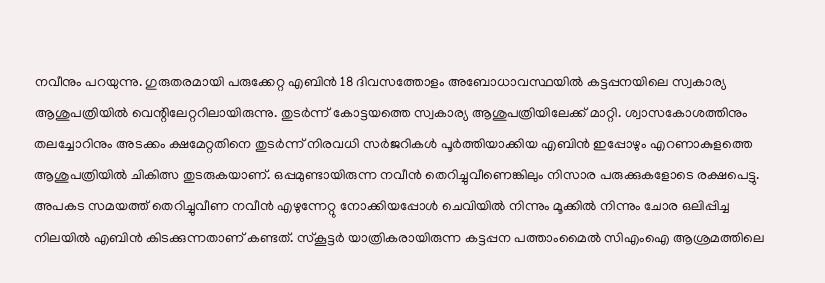നവീനും പറയുന്നു. ഗുരുതരമായി പരുക്കേറ്റ എബിന്‍ 18 ദിവസത്തോളം അബോധാവസ്ഥയില്‍ കട്ടപ്പനയിലെ സ്വകാര്യ ആശുപത്രിയില്‍ വെന്റിലേറ്ററിലായിരുന്നു. തുടര്‍ന്ന് കോട്ടയത്തെ സ്വകാര്യ ആശുപത്രിയിലേക്ക് മാറ്റി. ശ്വാസകോശത്തിനും തലച്ചോറിനും അടക്കം ക്ഷമേറ്റതിനെ തുടര്‍ന്ന് നിരവധി സര്‍ജറികള്‍ പൂര്‍ത്തിയാക്കിയ എബിന്‍ ഇപ്പോഴും എറണാകുളത്തെ ആശുപത്രിയില്‍ ചികിത്സ തുടരുകയാണ്. ഒപ്പമുണ്ടായിരുന്ന നവീന്‍ തെറിച്ചുവീണെങ്കിലും നിസാര പരുക്കുകളോടെ രക്ഷപെട്ടു.
അപകട സമയത്ത് തെറിച്ചുവീണ നവീന്‍ എഴുന്നേറ്റു നോക്കിയപ്പോള്‍ ചെവിയില്‍ നിന്നും മൂക്കില്‍ നിന്നും ചോര ഒലിപ്പിച്ച നിലയില്‍ എബിന്‍ കിടക്കുന്നതാണ് കണ്ടത്. സ്‌കൂട്ടര്‍ യാത്രികരായിരുന്ന കട്ടപ്പന പത്താംമൈല്‍ സിഎംഐ ആശ്രമത്തിലെ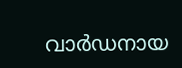വാര്‍ഡനായ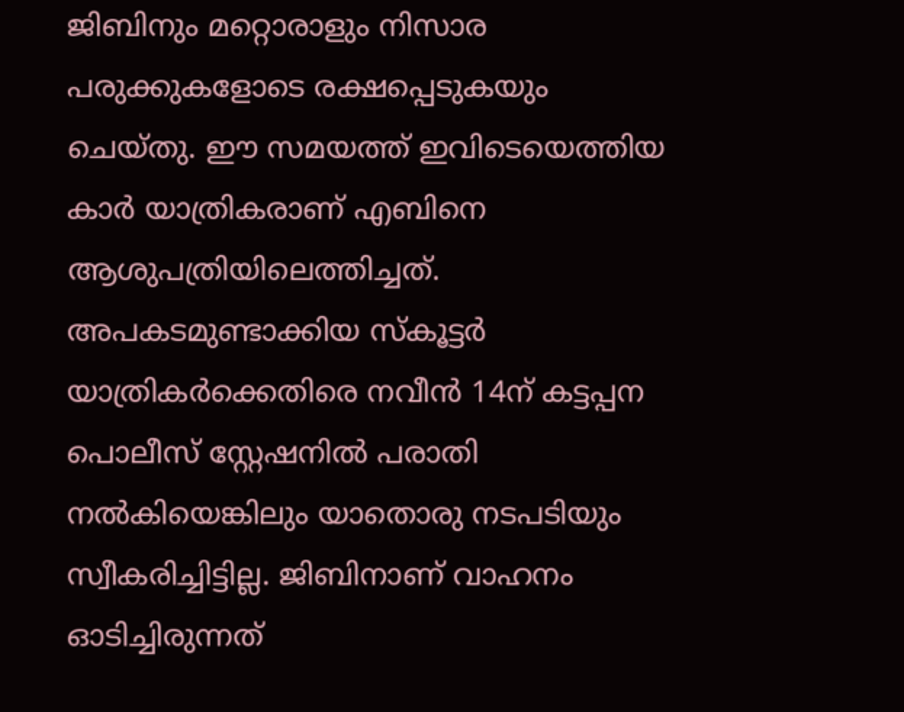ജിബിനും മറ്റൊരാളും നിസാര പരുക്കുകളോടെ രക്ഷപ്പെടുകയും ചെയ്തു. ഈ സമയത്ത് ഇവിടെയെത്തിയ കാര്‍ യാത്രികരാണ് എബിനെ ആശുപത്രിയിലെത്തിച്ചത്. അപകടമുണ്ടാക്കിയ സ്‌കൂട്ടര്‍ യാത്രികര്‍ക്കെതിരെ നവീന്‍ 14ന് കട്ടപ്പന പൊലീസ് സ്റ്റേഷനില്‍ പരാതി നല്‍കിയെങ്കിലും യാതൊരു നടപടിയും സ്വീകരിച്ചിട്ടില്ല. ജിബിനാണ് വാഹനം ഓടിച്ചിരുന്നത്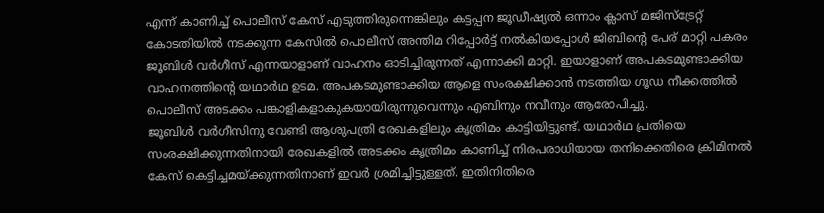എന്ന് കാണിച്ച് പൊലീസ് കേസ് എടുത്തിരുന്നെങ്കിലും കട്ടപ്പന ജൂഡീഷ്യല്‍ ഒന്നാം ക്ലാസ് മജിസ്ട്രേറ്റ് കോടതിയില്‍ നടക്കുന്ന കേസില്‍ പൊലീസ് അന്തിമ റിപ്പോര്‍ട്ട് നല്‍കിയപ്പോള്‍ ജിബിന്റെ പേര് മാറ്റി പകരം ജൂബിള്‍ വര്‍ഗീസ് എന്നയാളാണ് വാഹനം ഓടിച്ചിരുന്നത് എന്നാക്കി മാറ്റി. ഇയാളാണ് അപകടമുണ്ടാക്കിയ വാഹനത്തിന്റെ യഥാര്‍ഥ ഉടമ. അപകടമുണ്ടാക്കിയ ആളെ സംരക്ഷിക്കാന്‍ നടത്തിയ ഗൂഡ നീക്കത്തില്‍ പൊലീസ് അടക്കം പങ്കാളികളാകുകയായിരുന്നുവെന്നും എബിനും നവീനും ആരോപിച്ചു.
ജൂബിള്‍ വര്‍ഗീസിനു വേണ്ടി ആശുപത്രി രേഖകളിലും കൃത്രിമം കാട്ടിയിട്ടുണ്ട്. യഥാര്‍ഥ പ്രതിയെ സംരക്ഷിക്കുന്നതിനായി രേഖകളില്‍ അടക്കം കൃത്രിമം കാണിച്ച് നിരപരാധിയായ തനിക്കെതിരെ ക്രിമിനല്‍ കേസ് കെട്ടിച്ചമയ്ക്കുന്നതിനാണ് ഇവര്‍ ശ്രമിച്ചിട്ടുള്ളത്. ഇതിനിതിരെ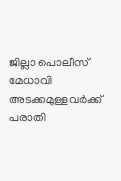ജില്ലാ പൊലീസ് മേധാവി അടക്കമുള്ളവര്‍ക്ക് പരാതി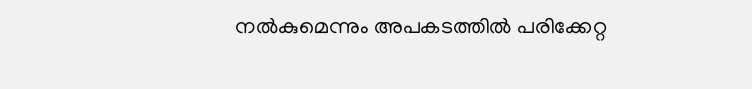നല്‍കുമെന്നും അപകടത്തില്‍ പരിക്കേറ്റ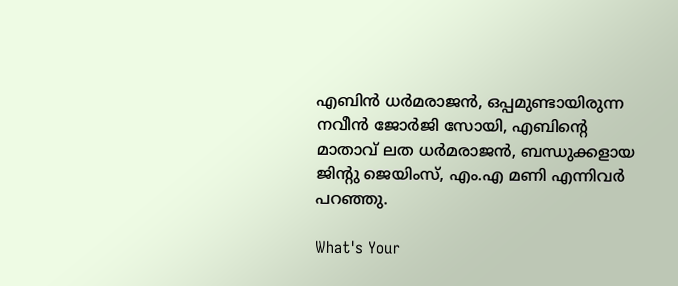എബിന്‍ ധര്‍മരാജന്‍, ഒപ്പമുണ്ടായിരുന്ന നവീന്‍ ജോര്‍ജി സോയി, എബിന്റെ മാതാവ് ലത ധര്‍മരാജന്‍, ബന്ധുക്കളായ ജിന്റു ജെയിംസ്, എം.എ മണി എന്നിവര്‍ പറഞ്ഞു.

What's Your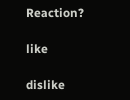Reaction?

like

dislike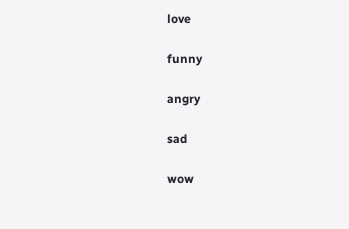love

funny

angry

sad

wow